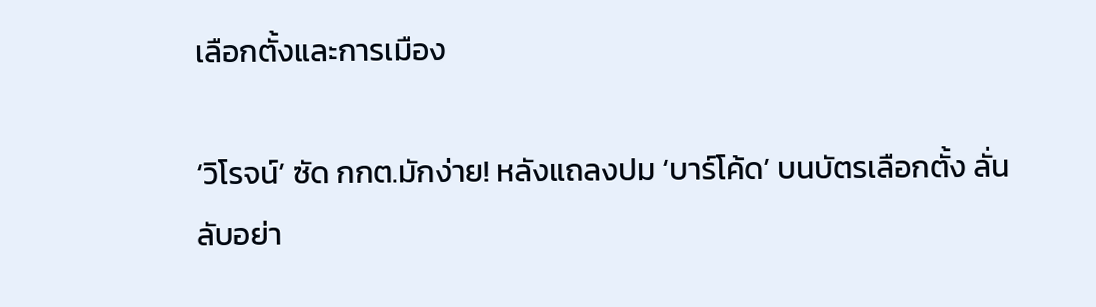เลือกตั้งและการเมือง

‘วิโรจน์’ ซัด กกต.มักง่าย! หลังแถลงปม ‘บาร์โค้ด’ บนบัตรเลือกตั้ง ลั่นลับอย่า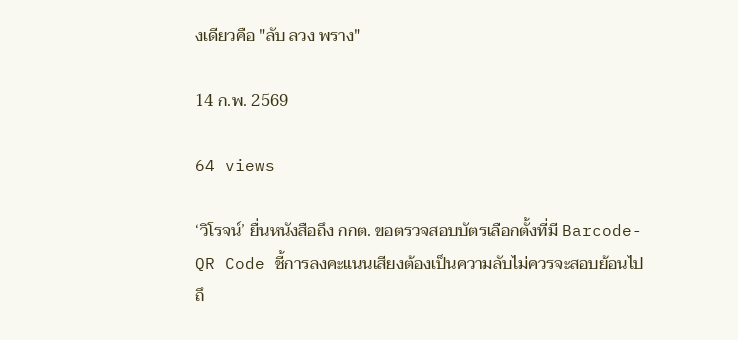งเดียวคือ "ลับ ลวง พราง"

14 ก.พ. 2569

64 views

‘วิโรจน์’ ยื่นหนังสือถึง กกต. ขอตรวจสอบบัตรเลือกตั้งที่มี Barcode-QR Code ชี้การลงคะแนนเสียงต้องเป็นความลับไม่ควรจะสอบย้อนไปถึ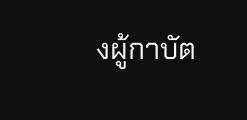งผู้กาบัต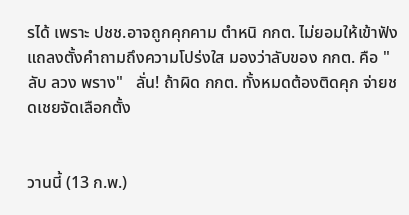รได้ เพราะ ปชช.อาจถูกคุกคาม ตำหนิ กกต. ไม่ยอมให้เข้าฟังแถลงตั้งคำถามถึงความโปร่งใส มองว่าลับของ กกต. คือ "ลับ ลวง พราง"   ลั่น! ถ้าผิด กกต. ทั้งหมดต้องติดคุก จ่ายชดเชยจัดเลือกตั้ง


วานนี้ (13 ก.พ.)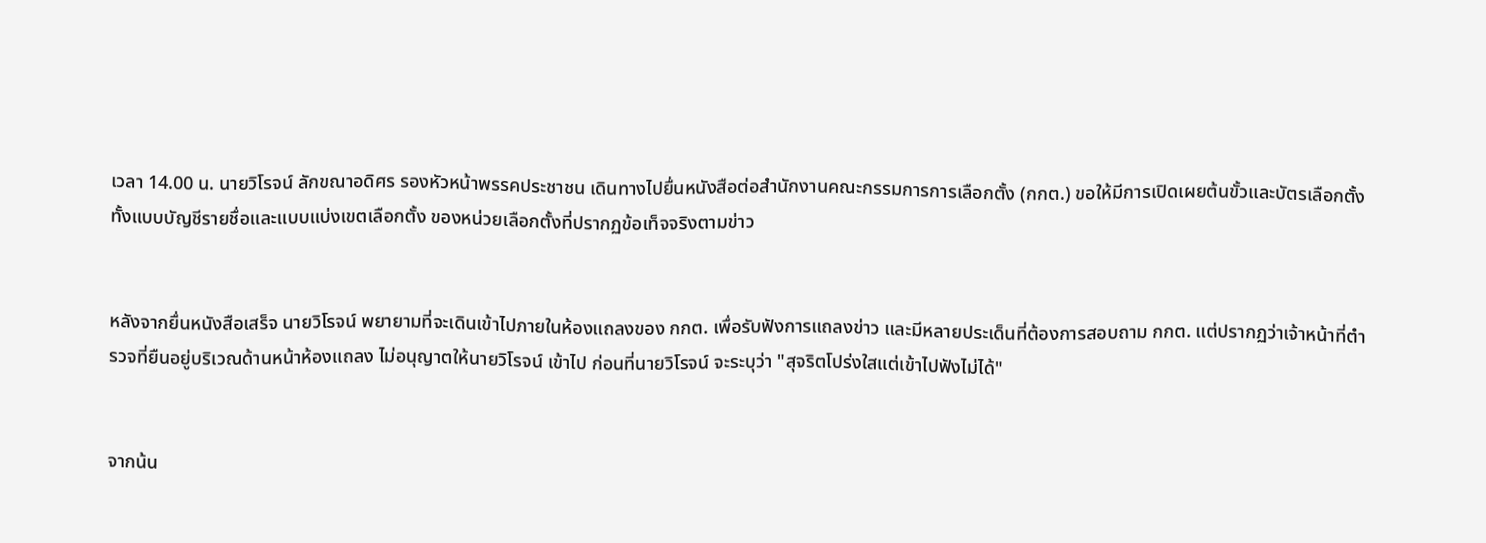เวลา 14.00 น. นายวิโรจน์ ลักขณาอดิศร รองหัวหน้าพรรคประชาชน เดินทางไปยื่นหนังสือต่อสำนักงานคณะกรรมการการเลือกตั้ง (กกต.) ขอให้มีการเปิดเผยต้นขั้วและบัตรเลือกตั้ง ทั้งแบบบัญชีรายชื่อและแบบแบ่งเขตเลือกตั้ง ของหน่วยเลือกตั้งที่ปรากฏข้อเท็จจริงตามข่าว


หลังจากยื่นหนังสือเสร็จ นายวิโรจน์ พยายามที่จะเดินเข้าไปภายในห้องแถลงของ กกต. เพื่อรับฟังการแถลงข่าว และมีหลายประเด็นที่ต้องการสอบถาม กกต. แต่ปรากฏว่าเจ้าหน้าที่ตำรวจที่ยืนอยู่บริเวณด้านหน้าห้องแถลง ไม่อนุญาตให้นายวิโรจน์ เข้าไป ก่อนที่นายวิโรจน์ จะระบุว่า "สุจริตโปร่งใสแต่เข้าไปฟังไม่ได้"


จากน้น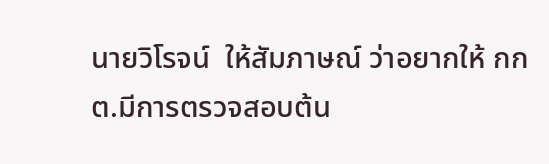นายวิโรจน์  ให้สัมภาษณ์ ว่าอยากให้ กกต.มีการตรวจสอบต้น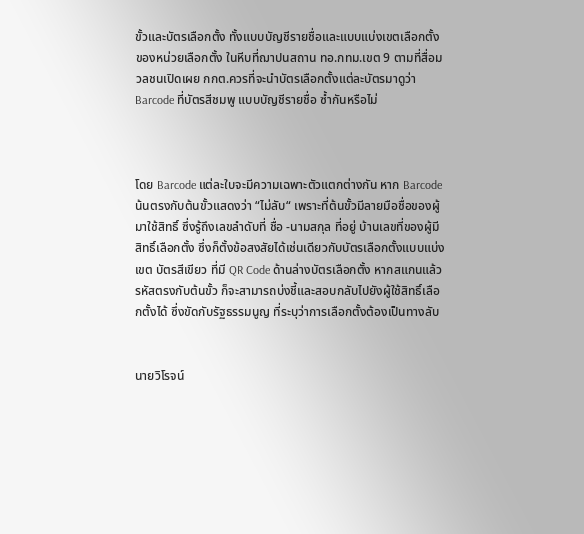ขั้วและบัตรเลือกตั้ง ทั้งแบบบัญชีรายชื่อและแบบแบ่งเขตเลือกตั้งของหน่วยเลือกตั้ง ในหีบที่ฌาปนสถาน ทอ.กทม.เขต 9 ตามที่สื่อมวลชนเปิดเผย กกต.ควรที่จะนำบัตรเลือกตั้งแต่ละบัตรมาดูว่า  Barcode ที่บัตรสีชมพู แบบบัญชีรายชื่อ ซ้ำกันหรือไม่



โดย Barcode แต่ละใบจะมีความเฉพาะตัวแตกต่างกัน หาก Barcode น้นตรงกับต้นขั้วแสดงว่า “ไม่ลับ“ เพราะที่ต้นขั้วมีลายมือชื่อของผู้มาใช้สิทธิ์ ซึ่งรู้ถึงเลขลำดับที่ ชื่อ -นามสกุล ที่อยู่ บ้านเลขที่ของผู้มีสิทธิ์เลือกตั้ง ซึ่งก็ตั้งข้อสงสัยได้เช่นเดียวกับบัตรเลือกตั้งแบบแบ่งเขต บัตรสีเขียว ที่มี QR Code ด้านล่างบัตรเลือกตั้ง หากสแกนแล้วรหัสตรงกับต้นขั้ว ก็จะสามารถบ่งชี้และสอบกลับไปยังผู้ใช้สิทธิ์เลือกตั้งได้ ซึ่งขัดกับรัฐธรรมนูญ ที่ระบุว่าการเลือกตั้งต้องเป็นทางลับ


นายวิโรจน์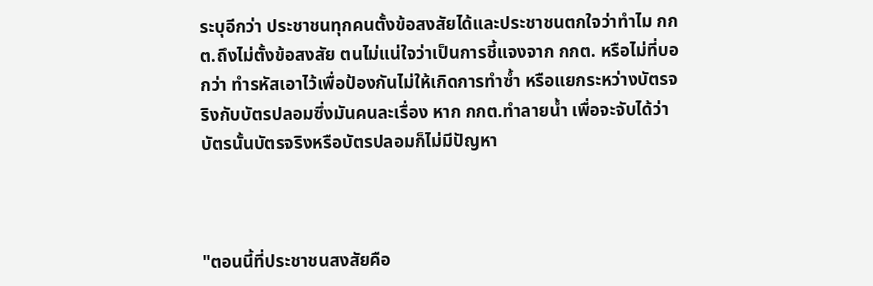ระบุอีกว่า ประชาชนทุกคนตั้งข้อสงสัยได้และประชาชนตกใจว่าทำไม กกต.ถึงไม่ตั้งข้อสงสัย ตนไม่แน่ใจว่าเป็นการชี้แจงจาก กกต. หรือไม่ที่บอกว่า ทำรหัสเอาไว้เพื่อป้องกันไม่ให้เกิดการทำซ้ำ หรือแยกระหว่างบัตรจริงกับบัตรปลอมซึ่งมันคนละเรื่อง หาก กกต.ทำลายน้ำ เพื่อจะจับได้ว่าบัตรนั้นบัตรจริงหรือบัตรปลอมก็ไม่มีปัญหา



"ตอนนี้ที่ประชาชนสงสัยคือ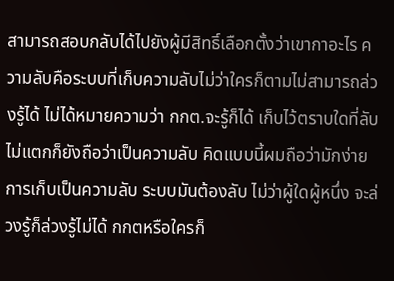สามารถสอบกลับได้ไปยังผู้มีสิทธิ์เลือกตั้งว่าเขากาอะไร ความลับคือระบบที่เก็บความลับไม่ว่าใครก็ตามไม่สามารถล่วงรู้ได้ ไม่ได้หมายความว่า กกต.จะรู้ก็ได้ เก็บไว้ตราบใดที่ลับไม่แตกก็ยังถือว่าเป็นความลับ คิดแบบนี้ผมถือว่ามักง่าย การเก็บเป็นความลับ ระบบมันต้องลับ ไม่ว่าผู้ใดผู้หนึ่ง จะล่วงรู้ก็ล่วงรู้ไม่ได้ กกตหรือใครก็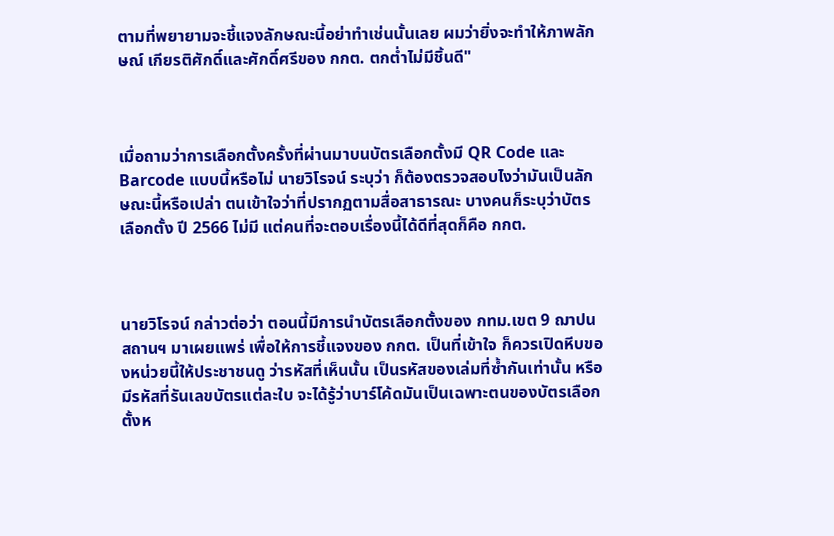ตามที่พยายามจะชี้แจงลักษณะนี้อย่าทำเช่นนั้นเลย ผมว่ายิ่งจะทำให้ภาพลักษณ์ เกียรติศักดิ์และศักดิ์ศรีของ กกต. ตกต่ำไม่มีชิ้นดี"



เมื่อถามว่าการเลือกตั้งครั้งที่ผ่านมาบนบัตรเลือกตั้งมี QR Code และ Barcode แบบนี้หรือไม่ นายวิโรจน์ ระบุว่า ก็ต้องตรวจสอบไงว่ามันเป็นลักษณะนี้หรือเปล่า ตนเข้าใจว่าที่ปรากฏตามสื่อสาธารณะ บางคนก็ระบุว่าบัตรเลือกตั้ง ปี 2566 ไม่มี แต่คนที่จะตอบเรื่องนี้ได้ดีที่สุดก็คือ กกต.



นายวิโรจน์ กล่าวต่อว่า ตอนนี้มีการนำบัตรเลือกตั้งของ กทม.เขต 9 ฌาปนสถานฯ มาเผยแพร่ เพื่อให้การชี้แจงของ กกต. เป็นที่เข้าใจ ก็ควรเปิดหีบของหน่วยนี้ให้ประชาชนดู ว่ารหัสที่เห็นนั้น เป็นรหัสของเล่มที่ซ้ำกันเท่านั้น หรือมีรหัสที่รันเลขบัตรแต่ละใบ จะได้รู้ว่าบาร์โค้ดมันเป็นเฉพาะตนของบัตรเลือกตั้งห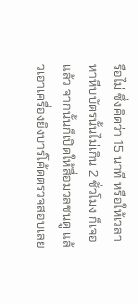รือไม่ ซึ่งคิดว่า 15 นาที หรือให้เวลาหาหีบบัตรนั้นไม่เกิน 2 ชั่วโมง ก็เจอแล้ว จากนั้นก็เปิดให้สื่อมวลชนดู แล้วเอาเครื่องยิงบาร์โค้ดตรวจสอบเลย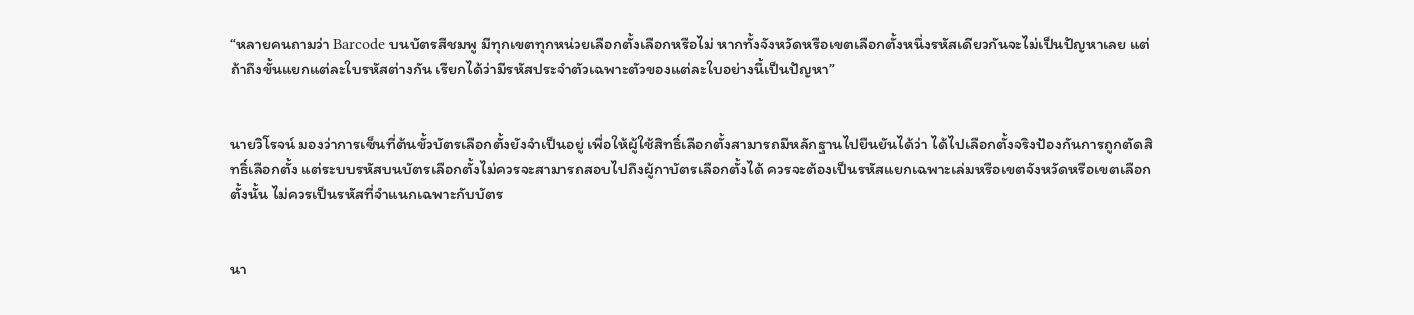“หลายคนถามว่า Barcode บนบัตรสีชมพู มีทุกเขตทุกหน่วยเลือกตั้งเลือกหรือไม่ หากทั้งจังหวัดหรือเขตเลือกตั้งหนึ่งรหัสเดียวกันจะไม่เป็นปัญหาเลย แต่ถ้าถึงขั้นแยกแต่ละใบรหัสต่างกัน เรียกได้ว่ามีรหัสประจำตัวเฉพาะตัวของแต่ละใบอย่างนี้เป็นปัญหา”


นายวิโรจน์ มองว่าการเซ็นที่ต้นขั้วบัตรเลือกตั้งยังจำเป็นอยู่ เพื่อให้ผู้ใช้สิทธิ์เลือกตั้งสามารถมีหลักฐานไปยืนยันได้ว่า ได้ไปเลือกตั้งจริงป้องกันการถูกตัดสิทธิ์เลือกตั้ง แต่ระบบรหัสบนบัตรเลือกตั้งไม่ควรจะสามารถสอบไปถึงผู้กาบัตรเลือกตั้งได้ ควรจะต้องเป็นรหัสแยกเฉพาะเล่มหรือเขตจังหวัดหรือเขตเลือกตั้งนั้น ไม่ควรเป็นรหัสที่จำแนกเฉพาะกับบัตร


นา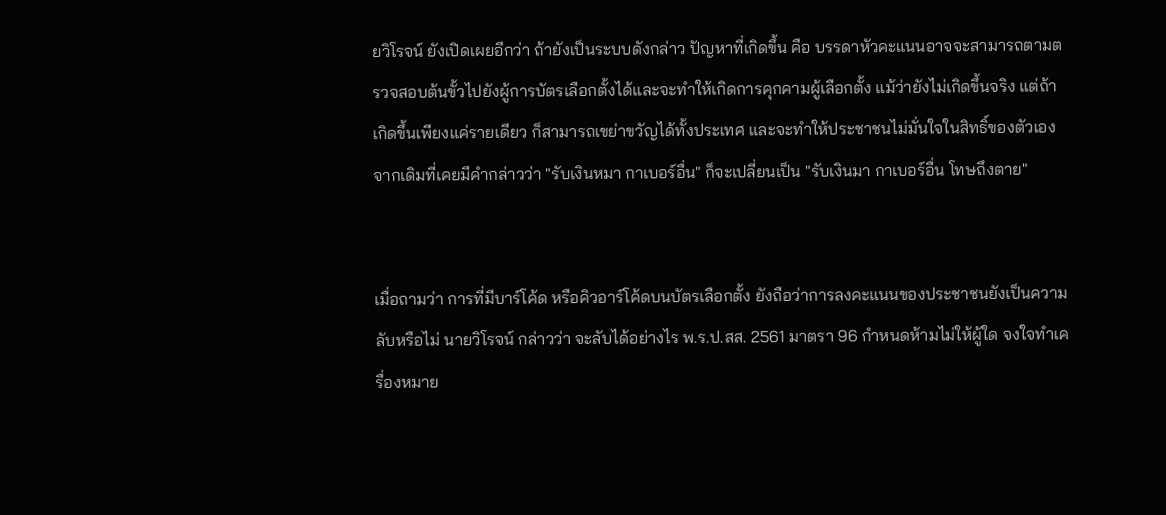ยวิโรจน์ ยังเปิดเผยอีกว่า ถ้ายังเป็นระบบดังกล่าว ปัญหาที่เกิดขึ้น คือ บรรดาหัวคะแนนอาจจะสามารถตามตรวจสอบต้นขั้วไปยังผู้การบัตรเลือกตั้งได้และจะทำให้เกิดการคุกคามผู้เลือกตั้ง แม้ว่ายังไม่เกิดขึ้นจริง แต่ถ้าเกิดขึ้นเพียงแค่รายเดียว ก็สามารถเขย่าขวัญได้ทั้งประเทศ และจะทำให้ประชาชนไม่มั่นใจในสิทธิ์ของตัวเอง จากเดิมที่เคยมีคำกล่าวว่า "รับเงินหมา กาเบอร์อื่น" ก็จะเปลี่ยนเป็น "รับเงินมา กาเบอร์อื่น โทษถึงตาย"


เมื่อถามว่า การที่มีบาร์โค้ด หรือคิวอาร์โค้ดบนบัตรเลือกตั้ง ยังถือว่าการลงคะแนนของประชาชนยังเป็นความลับหรือไม่ นายวิโรจน์ กล่าวว่า จะลับได้อย่างไร พ.ร.ป.สส. 2561 มาตรา 96 กำหนดห้ามไม่ให้ผู้ใด จงใจทำเครื่องหมาย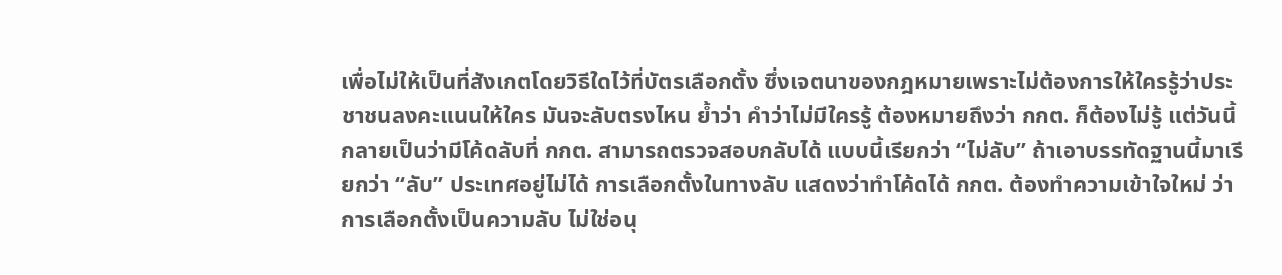เพื่อไม่ให้เป็นที่สังเกตโดยวิธีใดไว้ที่บัตรเลือกตั้ง ซึ่งเจตนาของกฎหมายเพราะไม่ต้องการให้ใครรู้ว่าประชาชนลงคะแนนให้ใคร มันจะลับตรงไหน ย้ำว่า คำว่าไม่มีใครรู้ ต้องหมายถึงว่า กกต. ก็ต้องไม่รู้ แต่วันนี้กลายเป็นว่ามีโค้ดลับที่ กกต. สามารถตรวจสอบกลับได้ แบบนี้เรียกว่า “ไม่ลับ” ถ้าเอาบรรทัดฐานนี้มาเรียกว่า “ลับ” ประเทศอยู่ไม่ได้ การเลือกตั้งในทางลับ แสดงว่าทำโค้ดได้ กกต. ต้องทำความเข้าใจใหม่ ว่าการเลือกตั้งเป็นความลับ ไม่ใช่อนุ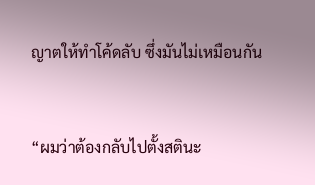ญาตให้ทำโค้ดลับ ซึ่งมันไม่เหมือนกัน


“ผมว่าต้องกลับไปตั้งสตินะ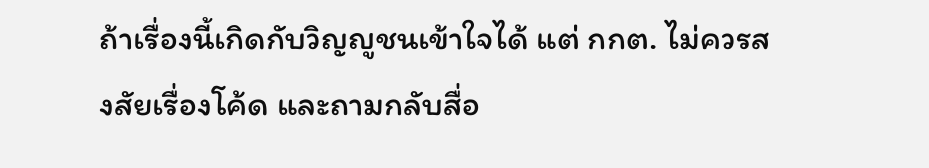ถ้าเรื่องนี้เกิดกับวิญญูชนเข้าใจได้ แต่ กกต. ไม่ควรสงสัยเรื่องโค้ด และถามกลับสื่อ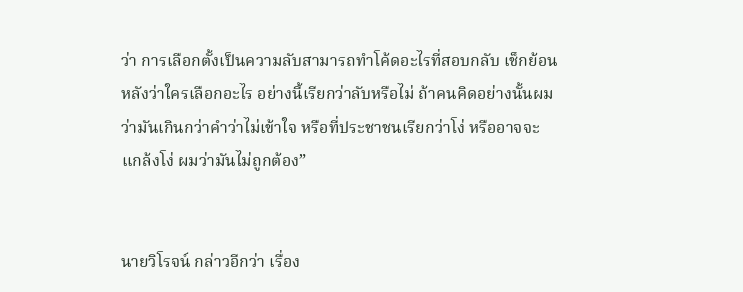ว่า การเลือกตั้งเป็นความลับสามารถทำโค้ดอะไรที่สอบกลับ เช็กย้อนหลังว่าใครเลือกอะไร อย่างนี้เรียกว่าลับหรือไม่ ถ้าคนคิดอย่างนั้นผมว่ามันเกินกว่าคำว่าไม่เข้าใจ หรือที่ประชาชนเรียกว่าโง่ หรืออาจจะแกล้งโง่ ผมว่ามันไม่ถูกต้อง”


นายวิโรจน์ กล่าวอีกว่า เรื่อง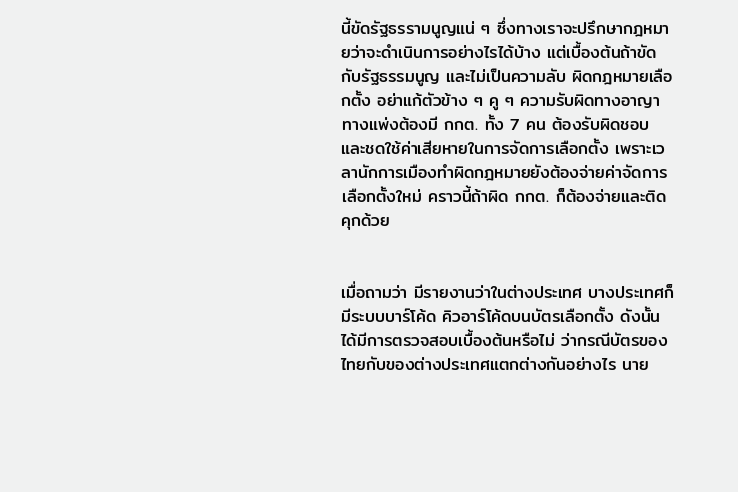นี้ขัดรัฐธรรามนูญแน่ ๆ ซึ่งทางเราจะปรึกษากฎหมายว่าจะดำเนินการอย่างไรได้บ้าง แต่เบื้องต้นถ้าขัดกับรัฐธรรมนูญ และไม่เป็นความลับ ผิดกฎหมายเลือกตั้ง อย่าแก้ตัวข้าง ๆ คู ๆ ความรับผิดทางอาญา ทางแพ่งต้องมี กกต. ทั้ง 7 คน ต้องรับผิดชอบ และชดใช้ค่าเสียหายในการจัดการเลือกตั้ง เพราะเวลานักการเมืองทำผิดกฎหมายยังต้องจ่ายค่าจัดการเลือกตั้งใหม่ คราวนี้ถ้าผิด กกต. ก็ต้องจ่ายและติดคุกด้วย


เมื่อถามว่า มีรายงานว่าในต่างประเทศ บางประเทศก็มีระบบบาร์โค้ด คิวอาร์โค้ดบนบัตรเลือกตั้ง ดังนั้นได้มีการตรวจสอบเบื้องต้นหรือไม่ ว่ากรณีบัตรของไทยกับของต่างประเทศแตกต่างกันอย่างไร นาย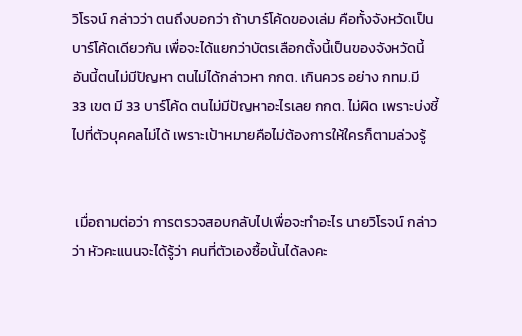วิโรจน์ กล่าวว่า ตนถึงบอกว่า ถ้าบาร์โค้ดของเล่ม คือทั้งจังหวัดเป็นบาร์โค้ดเดียวกัน เพื่อจะได้แยกว่าบัตรเลือกตั้งนี้เป็นของจังหวัดนี้ อันนี้ตนไม่มีปัญหา ตนไม่ได้กล่าวหา กกต. เกินควร อย่าง กทม.มี  33 เขต มี 33 บาร์โค้ด ตนไม่มีปัญหาอะไรเลย กกต. ไม่ผิด เพราะบ่งชี้ไปที่ตัวบุคคลไม่ได้ เพราะเป้าหมายคือไม่ต้องการให้ใครก็ตามล่วงรู้


 เมื่อถามต่อว่า การตรวจสอบกลับไปเพื่อจะทำอะไร นายวิโรจน์ กล่าวว่า หัวคะแนนจะได้รู้ว่า คนที่ตัวเองซื้อนั้นได้ลงคะ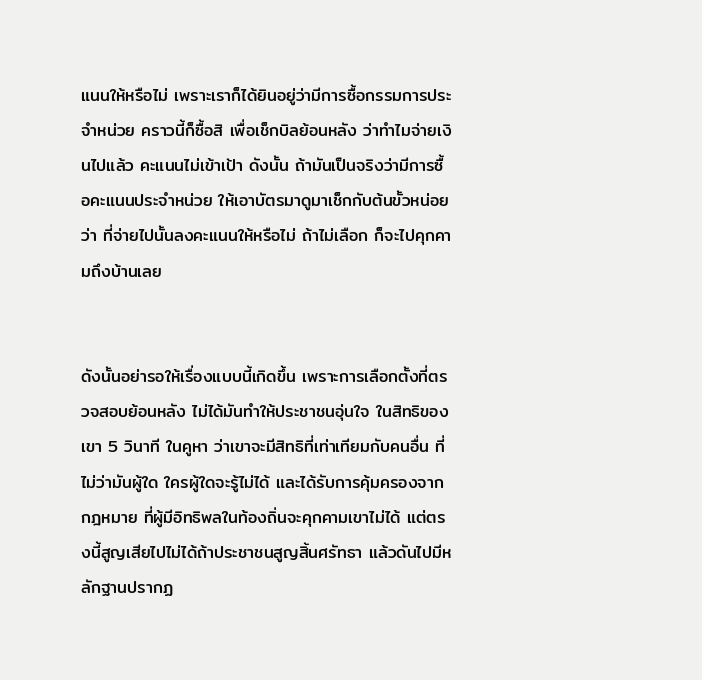แนนให้หรือไม่ เพราะเราก็ได้ยินอยู่ว่ามีการซื้อกรรมการประจำหน่วย คราวนี้ก็ซื้อสิ เพื่อเช็กบิลย้อนหลัง ว่าทำไมจ่ายเงินไปแล้ว คะแนนไม่เข้าเป้า ดังนั้น ถ้ามันเป็นจริงว่ามีการซื้อคะแนนประจำหน่วย ให้เอาบัตรมาดูมาเช็กกับต้นขั้วหน่อยว่า ที่จ่ายไปนั้นลงคะแนนให้หรือไม่ ถ้าไม่เลือก ก็จะไปคุกคามถึงบ้านเลย


ดังนั้นอย่ารอให้เรื่องแบบนี้เกิดขึ้น เพราะการเลือกตั้งที่ตรวจสอบย้อนหลัง ไม่ได้มันทำให้ประชาชนอุ่นใจ ในสิทธิของเขา 5 วินาที ในคูหา ว่าเขาจะมีสิทธิที่เท่าเทียมกับคนอื่น ที่ไม่ว่ามันผู้ใด ใครผู้ใดจะรู้ไม่ได้ และได้รับการคุ้มครองจากกฎหมาย ที่ผู้มีอิทธิพลในท้องถิ่นจะคุกคามเขาไม่ได้ แต่ตรงนี้สูญเสียไปไม่ได้ถ้าประชาชนสูญสิ้นศรัทธา แล้วดันไปมีหลักฐานปรากฏ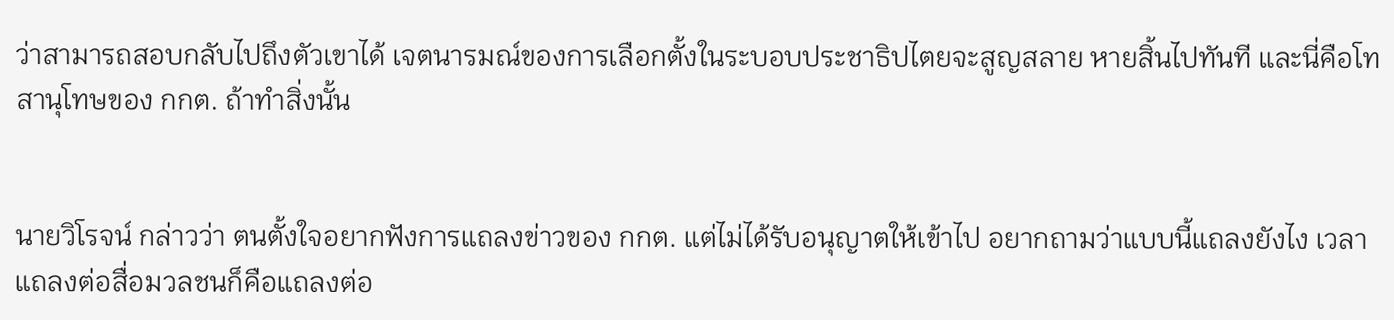ว่าสามารถสอบกลับไปถึงตัวเขาได้ เจตนารมณ์ของการเลือกตั้งในระบอบประชาธิปไตยจะสูญสลาย หายสิ้นไปทันที และนี่คือโทสานุโทษของ กกต. ถ้าทำสิ่งนั้น


นายวิโรจน์ กล่าวว่า ตนตั้งใจอยากฟังการแถลงข่าวของ กกต. แต่ไม่ได้รับอนุญาตให้เข้าไป อยากถามว่าแบบนี้แถลงยังไง เวลาแถลงต่อสื่อมวลชนก็คือแถลงต่อ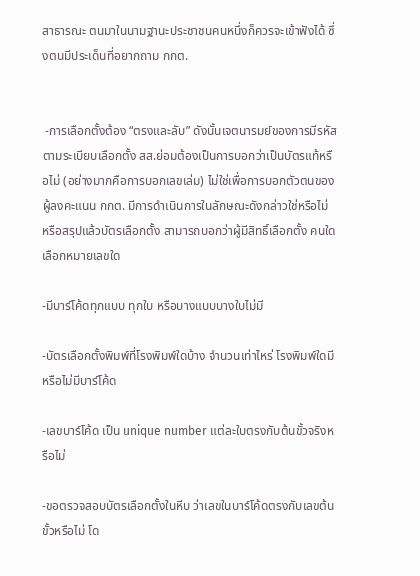สาธารณะ ตนมาในนามฐานะประชาชนคนหนึ่งก็ควรจะเข้าฟังได้ ซึ่งตนมีประเด็นที่อยากถาม กกต.


 -การเลือกตั้งต้อง “ตรงและลับ” ดังนั้นเจตนารมย์ของการมีรหัส ตามระเบียบเลือกตั้ง สส.ย่อมต้องเป็นการบอกว่าเป็นบัตรแท้หรือไม่ (อย่างมากคือการบอกเลขเล่ม) ไม่ใช่เพื่อการบอกตัวตนของผู้ลงคะแนน กกต. มีการดำเนินการในลักษณะดังกล่าวใช่หรือไม่ หรือสรุปแล้วบัตรเลือกตั้ง สามารถบอกว่าผู้มีสิทธิ์เลือกตั้ง คนใดเลือกหมายเลขใด

-มีบาร์โค้ดทุกแบบ ทุกใบ หรือบางแบบบางใบไม่มี

-บัตรเลือกตั้งพิมพ์ที่โรงพิมพ์ใดบ้าง จำนวนเท่าไหร่ โรงพิมพ์ใดมีหรือไม่มีบาร์โค้ด

-เลขบาร์โค้ด เป็น unique number แต่ละใบตรงกับต้นขั้วจริงหรือไม่

-ขอตรวจสอบบัตรเลือกตั้งในหีบ ว่าเลขในบาร์โค้ดตรงกับเลขต้นขั้วหรือไม่ โด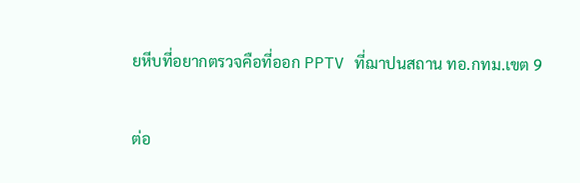ยหีบที่อยากตรวจคือที่ออก PPTV ที่ฌาปนสถาน ทอ.กทม.เขต 9


ต่อ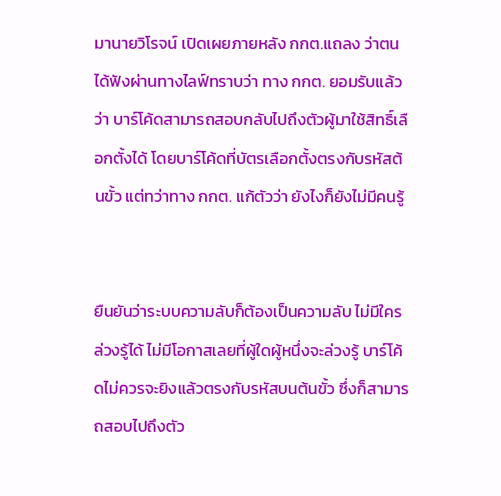มานายวิโรจน์ เปิดเผยภายหลัง กกต.แถลง ว่าตนได้ฟังผ่านทางไลฟ์ทราบว่า ทาง กกต. ยอมรับแล้วว่า บาร์โค้ดสามารถสอบกลับไปถึงตัวผู้มาใช้สิทธิ์เลือกตั้งได้ โดยบาร์โค้ดที่บัตรเลือกตั้งตรงกับรหัสต้นขั้ว แต่ทว่าทาง กกต. แก้ตัวว่า ยังไงก็ยังไม่มีคนรู้


ยืนยันว่าระบบความลับก็ต้องเป็นความลับ ไม่มีใครล่วงรู้ได้ ไม่มีโอกาสเลยที่ผู้ใดผู้หนึ่งจะล่วงรู้ บาร์โค้ดไม่ควรจะยิงแล้วตรงกับรหัสบนต้นขั้ว ซึ่งก็สามารถสอบไปถึงตัว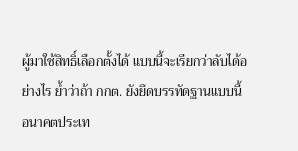ผู้มาใช้สิทธิ์เลือกตั้งได้ แบบนี้จะเรียกว่าลับได้อย่างไร ย้ำว่าถ้า กกต. ยังยึดบรรทัดฐานแบบนี้ อนาคตประเท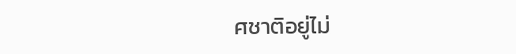ศชาติอยู่ไม่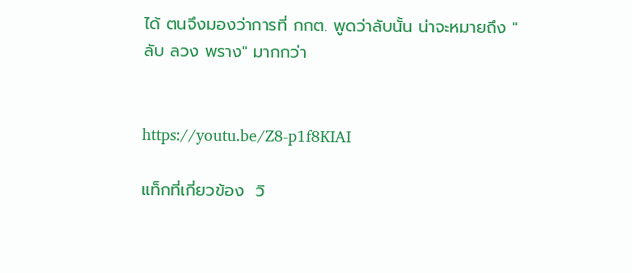ได้ ตนจึงมองว่าการที่ กกต. พูดว่าลับนั้น น่าจะหมายถึง "ลับ ลวง พราง" มากกว่า


https://youtu.be/Z8-p1f8KIAI

แท็กที่เกี่ยวข้อง  วิ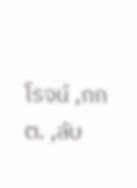โรจน์ ,กกต. ,ลับ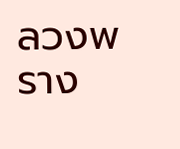ลวงพราง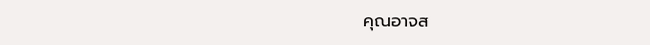คุณอาจส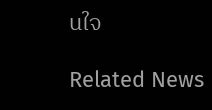นใจ

Related News